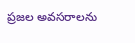ప్రజల అవసరాలను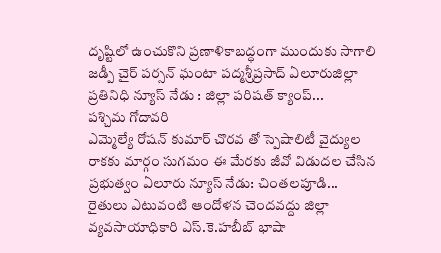దృష్టిలో ఉంచుకొని ప్రణాళికాబద్ధంగా ముందుకు సాగాలి జడ్పీ చైర్ పర్సన్ ఘంటా పద్మశ్రీప్రసాద్ ఏలూరుజిల్లా ప్రతినిధి న్యూస్ నేడు : జిల్లా పరిషత్ క్యాంప్...
పశ్చిమ గోదావరి
ఎమ్మెల్యే రోషన్ కుమార్ చొరవ తో స్పెషాలిటీ వైద్యుల రాకకు మార్గం సుగమం ఈ మేరకు జీవో విడుదల చేసిన ప్రభుత్వం ఏలూరు న్యూస్ నేడు: చింతలపూడి...
రైతులు ఎటువంటి ఆందోళన చెందవద్దు జిల్లా వ్యవసాయాధికారి ఎస్.కె.హబీబ్ భాషా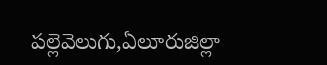పల్లెవెలుగు,ఏలూరుజిల్లా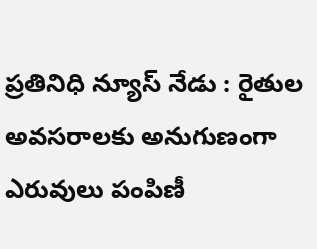ప్రతినిధి న్యూస్ నేడు : రైతుల అవసరాలకు అనుగుణంగా ఎరువులు పంపిణీ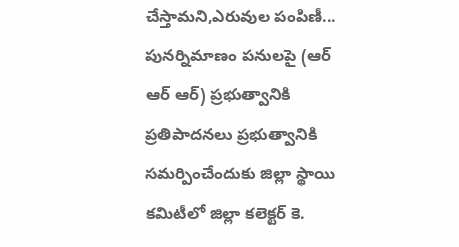చేస్తామని,ఎరువుల పంపిణీ...
పునర్నిమాణం పనులపై (ఆర్ ఆర్ ఆర్) ప్రభుత్వానికి ప్రతిపాదనలు ప్రభుత్వానికి సమర్పించేందుకు జిల్లా స్థాయి కమిటీలో జిల్లా కలెక్టర్ కె.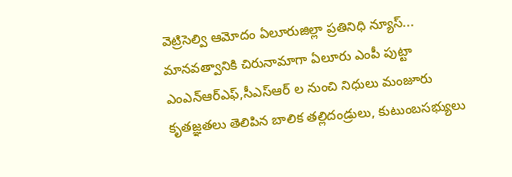వెట్రిసెల్వి ఆమోదం ఏలూరుజిల్లా ప్రతినిధి న్యూస్...
మానవత్వానికి చిరునామాగా ఏలూరు ఎంపీ పుట్టా ఎంఎన్ఆర్ఎఫ్,సీఎస్ఆర్ ల నుంచి నిధులు మంజూరు కృతజ్ఞతలు తెలిపిన బాలిక తల్లిదండ్రులు, కుటుంబసభ్యులు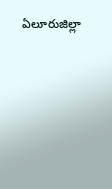ఏలూరుజిల్లా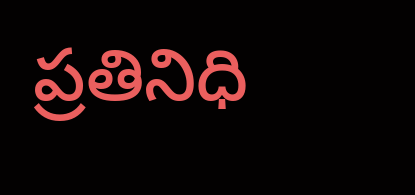ప్రతినిధి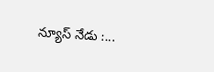న్యూస్ నేడు :...